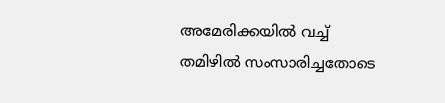അമേരിക്കയില്‍ വച്ച് തമിഴില്‍ സംസാരിച്ചതോടെ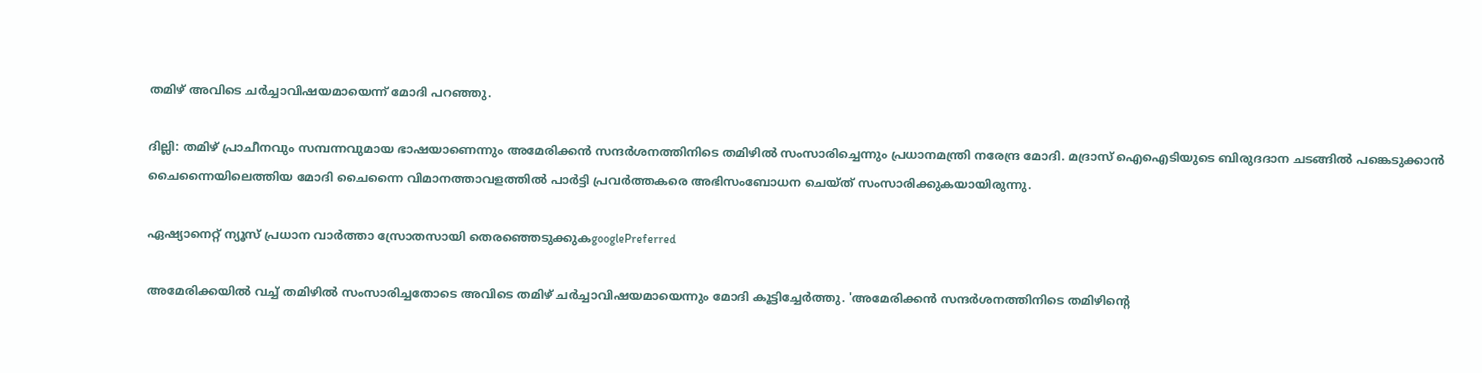തമിഴ് അവിടെ ചര്‍ച്ചാവിഷയമായെന്ന് മോദി പറഞ്ഞു.

ദില്ലി: തമിഴ് പ്രാചീനവും സമ്പന്നവുമായ ഭാഷയാണെന്നും അമേരിക്കന്‍ സന്ദര്‍ശനത്തിനിടെ തമിഴില്‍ സംസാരിച്ചെന്നും പ്രധാനമന്ത്രി നരേന്ദ്ര മോദി. മദ്രാസ് ഐഐടിയുടെ ബിരുദദാന ചടങ്ങില്‍ പങ്കെടുക്കാന്‍ ചൈന്നൈയിലെത്തിയ മോദി ചൈന്നൈ വിമാനത്താവളത്തില്‍ പാര്‍ട്ടി പ്രവര്‍ത്തകരെ അഭിസംബോധന ചെയ്ത് സംസാരിക്കുകയായിരുന്നു.

ഏഷ്യാനെറ്റ് ന്യൂസ് പ്രധാന വാർത്താ സ്രോതസായി തെരഞ്ഞെടുക്കുകgooglePreferred

അമേരിക്കയില്‍ വച്ച് തമിഴില്‍ സംസാരിച്ചതോടെ അവിടെ തമിഴ് ചര്‍ച്ചാവിഷയമായെന്നും മോദി കൂട്ടിച്ചേര്‍ത്തു. 'അമേരിക്കന്‍ സന്ദര്‍ശനത്തിനിടെ തമിഴിന്‍റെ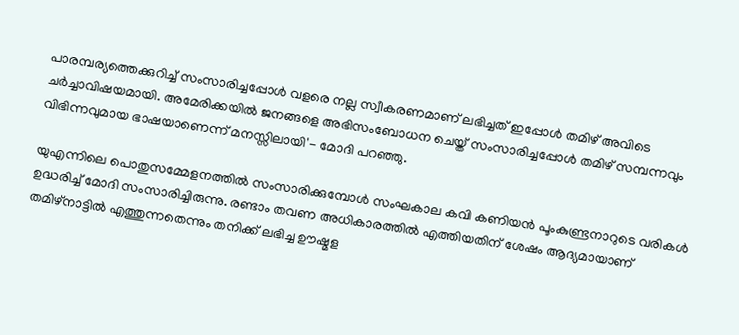പാരമ്പര്യത്തെക്കുറിച്ച് സംസാരിച്ചപ്പോള്‍ വളരെ നല്ല സ്വീകരണമാണ് ലഭിച്ചത് ഇപ്പോള്‍ തമിഴ് അവിടെ ചര്‍ച്ചാവിഷയമായി. അമേരിക്കയില്‍ ജനങ്ങളെ അഭിസംബോധന ചെയ്ത് സംസാരിച്ചപ്പോള്‍ തമിഴ് സമ്പന്നവും വിഭിന്നവുമായ ഭാഷയാണെന്ന് മനസ്സിലായി'- മോദി പറഞ്ഞു.

യുഎന്നിലെ പൊതുസമ്മേളനത്തില്‍ സംസാരിക്കുമ്പോള്‍ സംഘകാല കവി കണിയന്‍ പൂംകുണ്ട്രനാറുടെ വരികള്‍ ഉദ്ധരിച്ച് മോദി സംസാരിച്ചിരുന്നു. രണ്ടാം തവണ അധികാരത്തില്‍ എത്തിയതിന് ശേഷം ആദ്യമായാണ് തമിഴ്നാട്ടില്‍ എത്തുന്നതെന്നും തനിക്ക് ലഭിച്ച ഊഷ്മള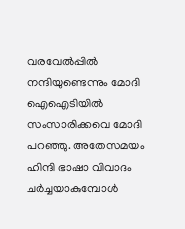വരവേല്‍പ്പില്‍ നന്ദിയുണ്ടെന്നും മോദി ഐഐടിയില്‍ സംസാരിക്കവെ മോദി പറഞ്ഞു. അതേസമയം ഹിന്ദി ഭാഷാ വിവാദം ചര്‍ച്ചയാകുമ്പോള്‍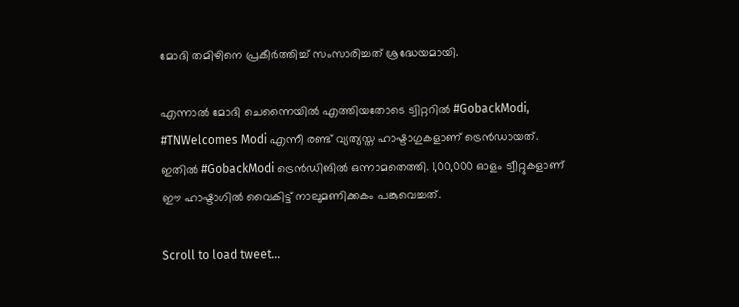മോദി തമിഴിനെ പ്രകീര്‍ത്തിച്ച് സംസാരിച്ചത് ശ്രദ്ധേയമായി.

എന്നാല്‍ മോദി ചെന്നൈയില്‍ എത്തിയതോടെ ട്വിറ്ററില്‍ #GobackModi, #TNWelcomes Modi എന്നീ രണ്ട് വ്യത്യസ്ത ഹാഷ്ടാഗുകളാണ് ട്രെന്‍ഡായത്. ഇതില്‍ #GobackModi ട്രെന്‍ഡിങില്‍ ഒന്നാമതെത്തി. 1,00,000 ഓളം ട്വീറ്റുകളാണ് ഈ ഹാഷ്ടാഗില്‍ വൈകിട്ട് നാലുമണിക്കകം പങ്കുവെച്ചത്.

Scroll to load tweet…